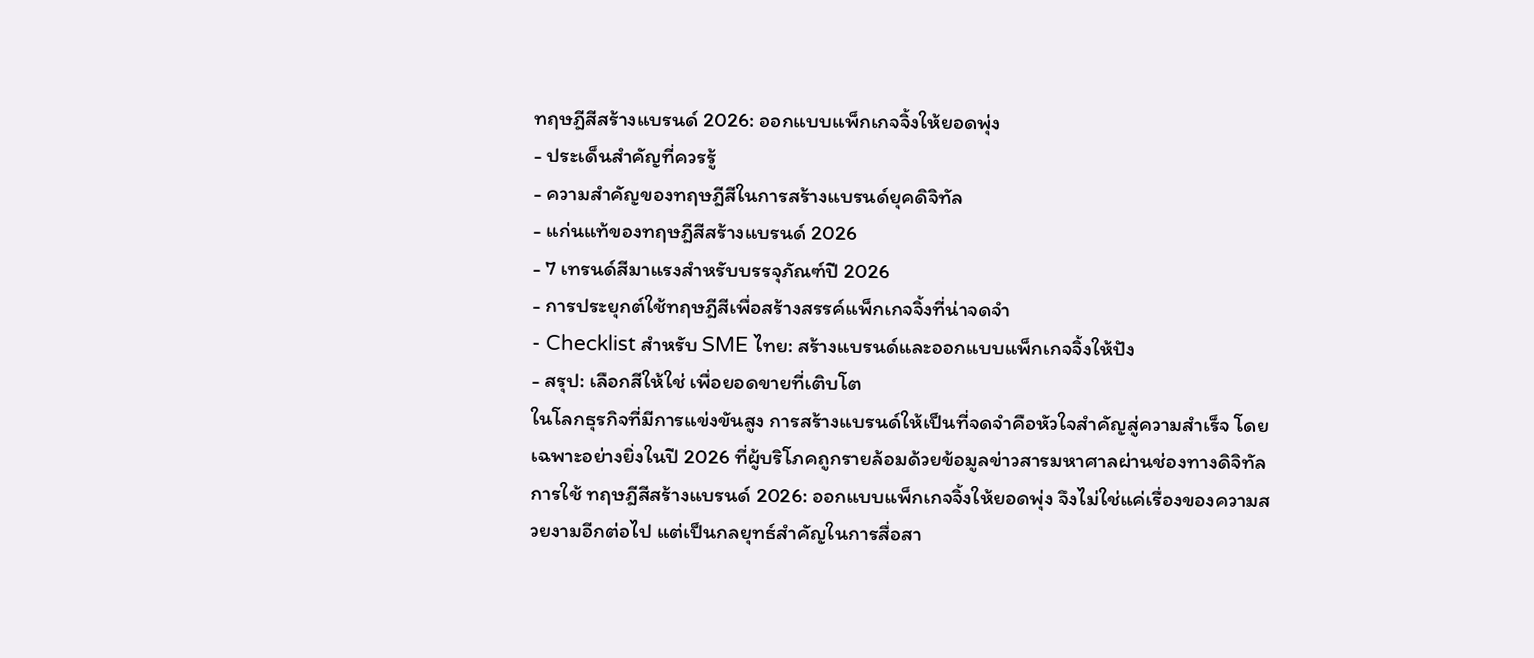ทฤษฎีสีสร้างแบรนด์ 2026: ออกแบบแพ็กเกจจิ้งให้ยอดพุ่ง
- ประเด็นสำคัญที่ควรรู้
- ความสำคัญของทฤษฎีสีในการสร้างแบรนด์ยุคดิจิทัล
- แก่นแท้ของทฤษฎีสีสร้างแบรนด์ 2026
- 7 เทรนด์สีมาแรงสำหรับบรรจุภัณฑ์ปี 2026
- การประยุกต์ใช้ทฤษฎีสีเพื่อสร้างสรรค์แพ็กเกจจิ้งที่น่าจดจำ
- Checklist สำหรับ SME ไทย: สร้างแบรนด์และออกแบบแพ็กเกจจิ้งให้ปัง
- สรุป: เลือกสีให้ใช่ เพื่อยอดขายที่เติบโต
ในโลกธุรกิจที่มีการแข่งขันสูง การสร้างแบรนด์ให้เป็นที่จดจำคือหัวใจสำคัญสู่ความสำเร็จ โดยเฉพาะอย่างยิ่งในปี 2026 ที่ผู้บริโภคถูกรายล้อมด้วยข้อมูลข่าวสารมหาศาลผ่านช่องทางดิจิทัล การใช้ ทฤษฎีสีสร้างแบรนด์ 2026: ออกแบบแพ็กเกจจิ้งให้ยอดพุ่ง จึงไม่ใช่แค่เรื่องของความสวยงามอีกต่อไป แต่เป็นกลยุทธ์สำคัญในการสื่อสา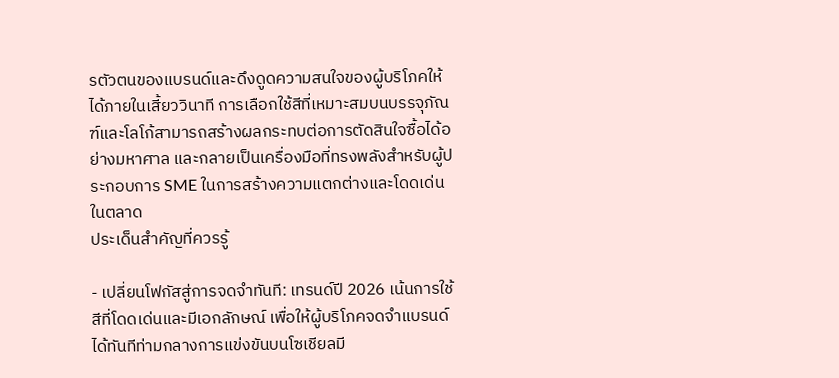รตัวตนของแบรนด์และดึงดูดความสนใจของผู้บริโภคให้ได้ภายในเสี้ยววินาที การเลือกใช้สีที่เหมาะสมบนบรรจุภัณฑ์และโลโก้สามารถสร้างผลกระทบต่อการตัดสินใจซื้อได้อย่างมหาศาล และกลายเป็นเครื่องมือที่ทรงพลังสำหรับผู้ประกอบการ SME ในการสร้างความแตกต่างและโดดเด่นในตลาด
ประเด็นสำคัญที่ควรรู้

- เปลี่ยนโฟกัสสู่การจดจำทันที: เทรนด์ปี 2026 เน้นการใช้สีที่โดดเด่นและมีเอกลักษณ์ เพื่อให้ผู้บริโภคจดจำแบรนด์ได้ทันทีท่ามกลางการแข่งขันบนโซเชียลมี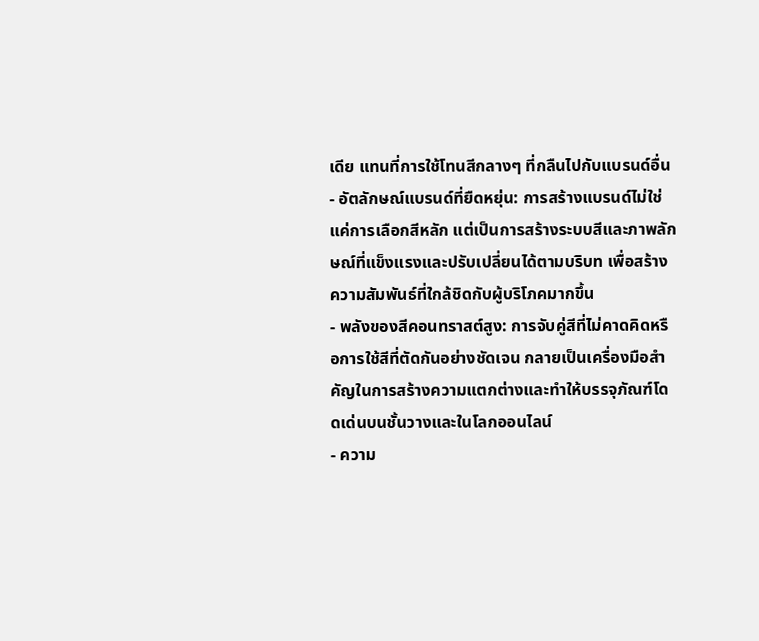เดีย แทนที่การใช้โทนสีกลางๆ ที่กลืนไปกับแบรนด์อื่น
- อัตลักษณ์แบรนด์ที่ยืดหยุ่น: การสร้างแบรนด์ไม่ใช่แค่การเลือกสีหลัก แต่เป็นการสร้างระบบสีและภาพลักษณ์ที่แข็งแรงและปรับเปลี่ยนได้ตามบริบท เพื่อสร้างความสัมพันธ์ที่ใกล้ชิดกับผู้บริโภคมากขึ้น
- พลังของสีคอนทราสต์สูง: การจับคู่สีที่ไม่คาดคิดหรือการใช้สีที่ตัดกันอย่างชัดเจน กลายเป็นเครื่องมือสำคัญในการสร้างความแตกต่างและทำให้บรรจุภัณฑ์โดดเด่นบนชั้นวางและในโลกออนไลน์
- ความ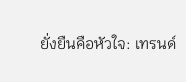ยั่งยืนคือหัวใจ: เทรนด์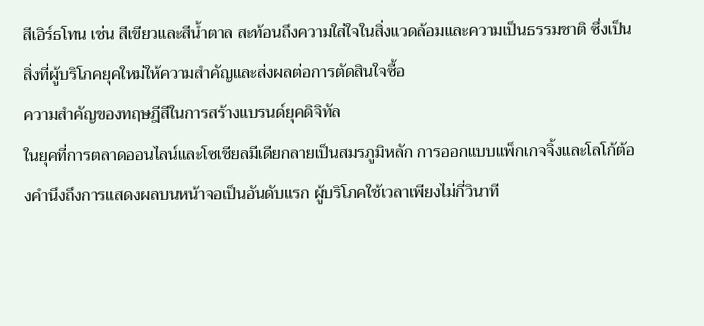สีเอิร์ธโทน เช่น สีเขียวและสีน้ำตาล สะท้อนถึงความใส่ใจในสิ่งแวดล้อมและความเป็นธรรมชาติ ซึ่งเป็นสิ่งที่ผู้บริโภคยุคใหม่ให้ความสำคัญและส่งผลต่อการตัดสินใจซื้อ
ความสำคัญของทฤษฎีสีในการสร้างแบรนด์ยุคดิจิทัล
ในยุคที่การตลาดออนไลน์และโซเชียลมีเดียกลายเป็นสมรภูมิหลัก การออกแบบแพ็กเกจจิ้งและโลโก้ต้องคำนึงถึงการแสดงผลบนหน้าจอเป็นอันดับแรก ผู้บริโภคใช้เวลาเพียงไม่กี่วินาที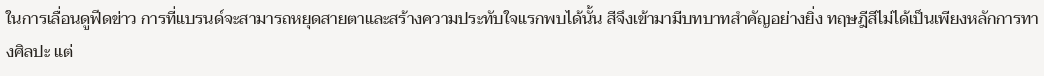ในการเลื่อนดูฟีดข่าว การที่แบรนด์จะสามารถหยุดสายตาและสร้างความประทับใจแรกพบได้นั้น สีจึงเข้ามามีบทบาทสำคัญอย่างยิ่ง ทฤษฎีสีไม่ได้เป็นเพียงหลักการทางศิลปะ แต่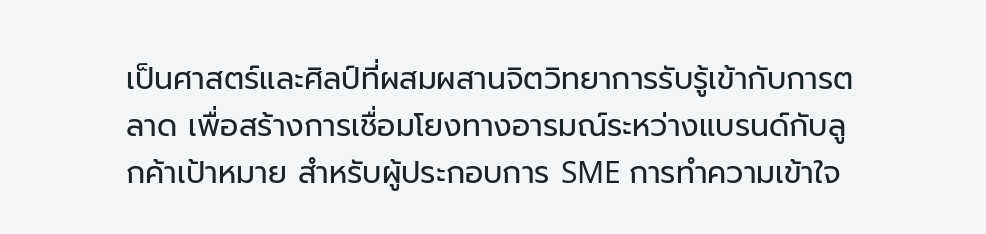เป็นศาสตร์และศิลป์ที่ผสมผสานจิตวิทยาการรับรู้เข้ากับการตลาด เพื่อสร้างการเชื่อมโยงทางอารมณ์ระหว่างแบรนด์กับลูกค้าเป้าหมาย สำหรับผู้ประกอบการ SME การทำความเข้าใจ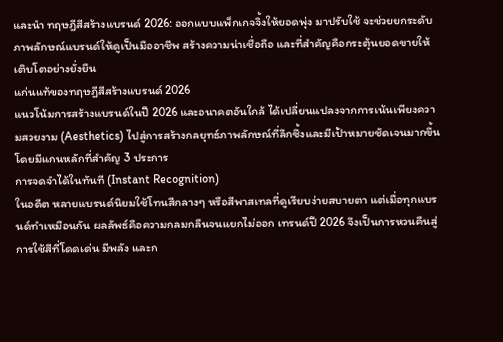และนำ ทฤษฎีสีสร้างแบรนด์ 2026: ออกแบบแพ็กเกจจิ้งให้ยอดพุ่ง มาปรับใช้ จะช่วยยกระดับภาพลักษณ์แบรนด์ให้ดูเป็นมืออาชีพ สร้างความน่าเชื่อถือ และที่สำคัญคือกระตุ้นยอดขายให้เติบโตอย่างยั่งยืน
แก่นแท้ของทฤษฎีสีสร้างแบรนด์ 2026
แนวโน้มการสร้างแบรนด์ในปี 2026 และอนาคตอันใกล้ ได้เปลี่ยนแปลงจากการเน้นเพียงความสวยงาม (Aesthetics) ไปสู่การสร้างกลยุทธ์ภาพลักษณ์ที่ลึกซึ้งและมีเป้าหมายชัดเจนมากขึ้น โดยมีแกนหลักที่สำคัญ 3 ประการ
การจดจำได้ในทันที (Instant Recognition)
ในอดีต หลายแบรนด์นิยมใช้โทนสีกลางๆ หรือสีพาสเทลที่ดูเรียบง่ายสบายตา แต่เมื่อทุกแบรนด์ทำเหมือนกัน ผลลัพธ์คือความกลมกลืนจนแยกไม่ออก เทรนด์ปี 2026 จึงเป็นการหวนคืนสู่การใช้สีที่โดดเด่น มีพลัง และก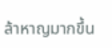ล้าหาญมากขึ้น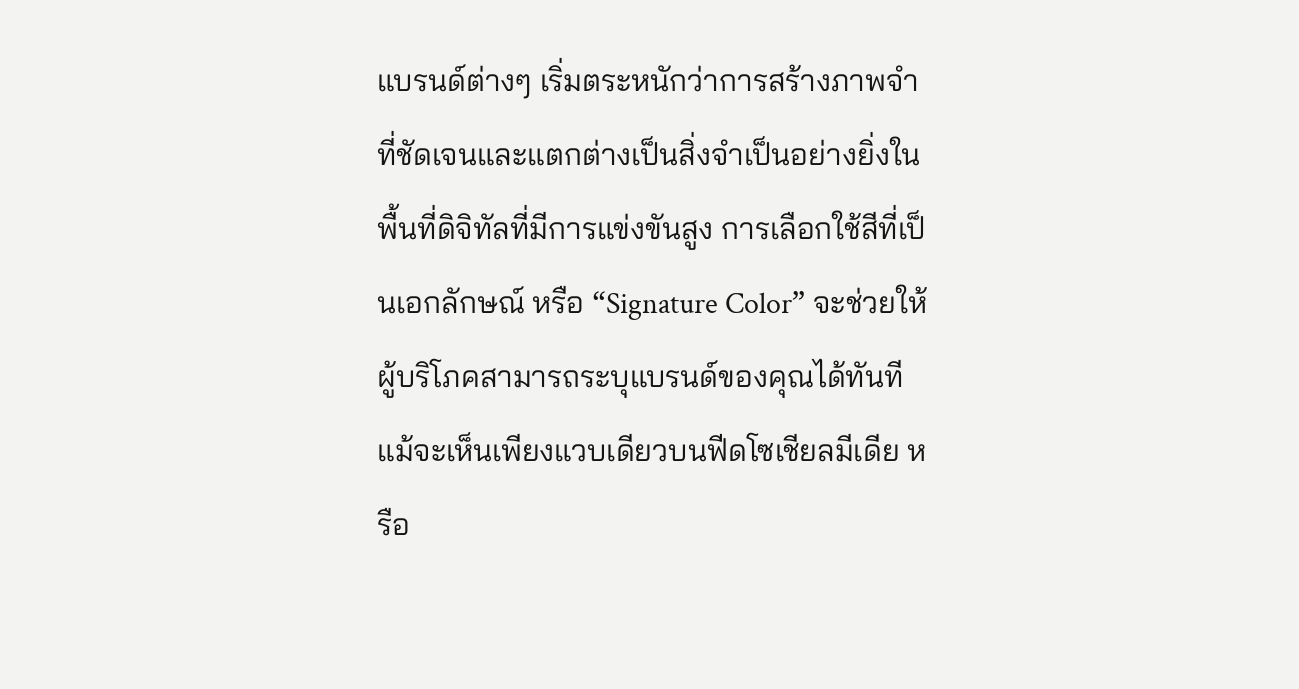แบรนด์ต่างๆ เริ่มตระหนักว่าการสร้างภาพจำที่ชัดเจนและแตกต่างเป็นสิ่งจำเป็นอย่างยิ่งในพื้นที่ดิจิทัลที่มีการแข่งขันสูง การเลือกใช้สีที่เป็นเอกลักษณ์ หรือ “Signature Color” จะช่วยให้ผู้บริโภคสามารถระบุแบรนด์ของคุณได้ทันทีแม้จะเห็นเพียงแวบเดียวบนฟีดโซเชียลมีเดีย หรือ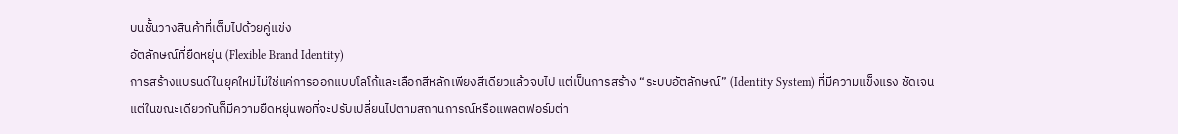บนชั้นวางสินค้าที่เต็มไปด้วยคู่แข่ง
อัตลักษณ์ที่ยืดหยุ่น (Flexible Brand Identity)
การสร้างแบรนด์ในยุคใหม่ไม่ใช่แค่การออกแบบโลโก้และเลือกสีหลักเพียงสีเดียวแล้วจบไป แต่เป็นการสร้าง “ระบบอัตลักษณ์” (Identity System) ที่มีความแข็งแรง ชัดเจน แต่ในขณะเดียวกันก็มีความยืดหยุ่นพอที่จะปรับเปลี่ยนไปตามสถานการณ์หรือแพลตฟอร์มต่า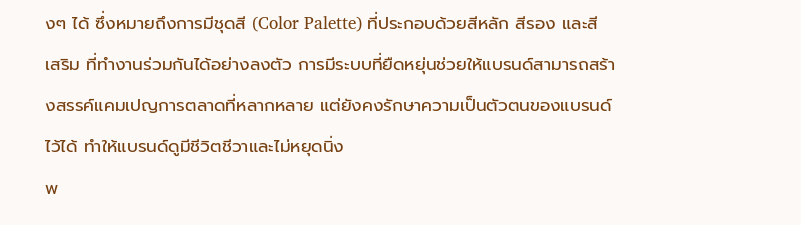งๆ ได้ ซึ่งหมายถึงการมีชุดสี (Color Palette) ที่ประกอบด้วยสีหลัก สีรอง และสีเสริม ที่ทำงานร่วมกันได้อย่างลงตัว การมีระบบที่ยืดหยุ่นช่วยให้แบรนด์สามารถสร้างสรรค์แคมเปญการตลาดที่หลากหลาย แต่ยังคงรักษาความเป็นตัวตนของแบรนด์ไว้ได้ ทำให้แบรนด์ดูมีชีวิตชีวาและไม่หยุดนิ่ง
พ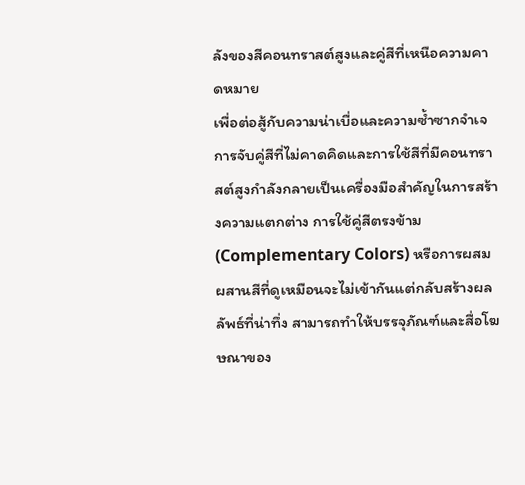ลังของสีคอนทราสต์สูงและคู่สีที่เหนือความคาดหมาย
เพื่อต่อสู้กับความน่าเบื่อและความซ้ำซากจำเจ การจับคู่สีที่ไม่คาดคิดและการใช้สีที่มีคอนทราสต์สูงกำลังกลายเป็นเครื่องมือสำคัญในการสร้างความแตกต่าง การใช้คู่สีตรงข้าม (Complementary Colors) หรือการผสมผสานสีที่ดูเหมือนจะไม่เข้ากันแต่กลับสร้างผลลัพธ์ที่น่าทึ่ง สามารถทำให้บรรจุภัณฑ์และสื่อโฆษณาของ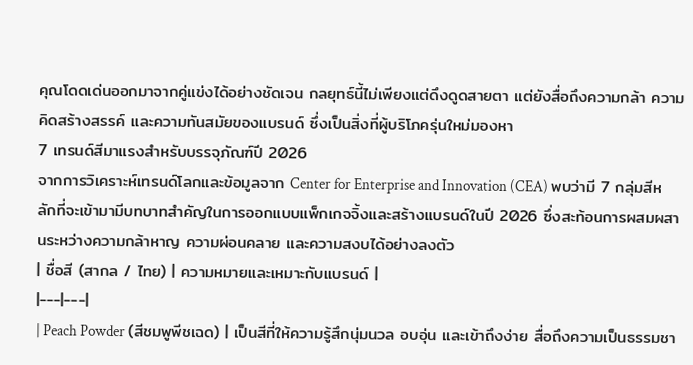คุณโดดเด่นออกมาจากคู่แข่งได้อย่างชัดเจน กลยุทธ์นี้ไม่เพียงแต่ดึงดูดสายตา แต่ยังสื่อถึงความกล้า ความคิดสร้างสรรค์ และความทันสมัยของแบรนด์ ซึ่งเป็นสิ่งที่ผู้บริโภครุ่นใหม่มองหา
7 เทรนด์สีมาแรงสำหรับบรรจุภัณฑ์ปี 2026
จากการวิเคราะห์เทรนด์โลกและข้อมูลจาก Center for Enterprise and Innovation (CEA) พบว่ามี 7 กลุ่มสีหลักที่จะเข้ามามีบทบาทสำคัญในการออกแบบแพ็กเกจจิ้งและสร้างแบรนด์ในปี 2026 ซึ่งสะท้อนการผสมผสานระหว่างความกล้าหาญ ความผ่อนคลาย และความสงบได้อย่างลงตัว
| ชื่อสี (สากล / ไทย) | ความหมายและเหมาะกับแบรนด์ |
|---|---|
| Peach Powder (สีชมพูพีชเฉด) | เป็นสีที่ให้ความรู้สึกนุ่มนวล อบอุ่น และเข้าถึงง่าย สื่อถึงความเป็นธรรมชา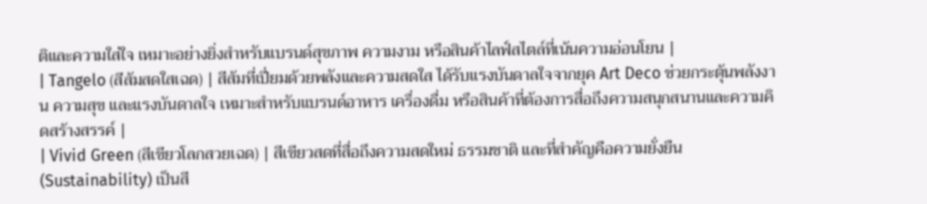ติและความใส่ใจ เหมาะอย่างยิ่งสำหรับแบรนด์สุขภาพ ความงาม หรือสินค้าไลฟ์สไตล์ที่เน้นความอ่อนโยน |
| Tangelo (สีส้มสดใสเฉด) | สีส้มที่เปี่ยมด้วยพลังและความสดใส ได้รับแรงบันดาลใจจากยุค Art Deco ช่วยกระตุ้นพลังงาน ความสุข และแรงบันดาลใจ เหมาะสำหรับแบรนด์อาหาร เครื่องดื่ม หรือสินค้าที่ต้องการสื่อถึงความสนุกสนานและความคิดสร้างสรรค์ |
| Vivid Green (สีเขียวโลกสวยเฉด) | สีเขียวสดที่สื่อถึงความสดใหม่ ธรรมชาติ และที่สำคัญคือความยั่งยืน (Sustainability) เป็นสี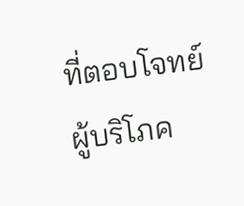ที่ตอบโจทย์ผู้บริโภค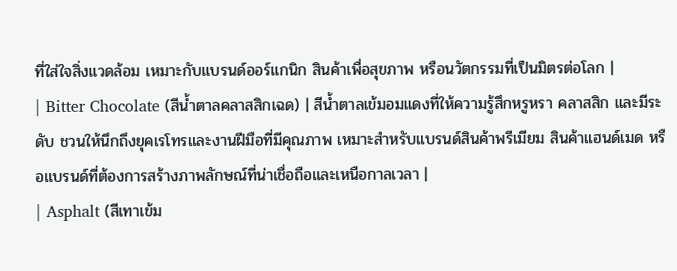ที่ใส่ใจสิ่งแวดล้อม เหมาะกับแบรนด์ออร์แกนิก สินค้าเพื่อสุขภาพ หรือนวัตกรรมที่เป็นมิตรต่อโลก |
| Bitter Chocolate (สีน้ำตาลคลาสสิกเฉด) | สีน้ำตาลเข้มอมแดงที่ให้ความรู้สึกหรูหรา คลาสสิก และมีระดับ ชวนให้นึกถึงยุคเรโทรและงานฝีมือที่มีคุณภาพ เหมาะสำหรับแบรนด์สินค้าพรีเมียม สินค้าแฮนด์เมด หรือแบรนด์ที่ต้องการสร้างภาพลักษณ์ที่น่าเชื่อถือและเหนือกาลเวลา |
| Asphalt (สีเทาเข้ม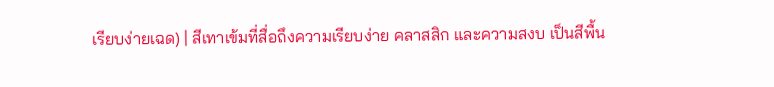เรียบง่ายเฉด) | สีเทาเข้มที่สื่อถึงความเรียบง่าย คลาสสิก และความสงบ เป็นสีพื้น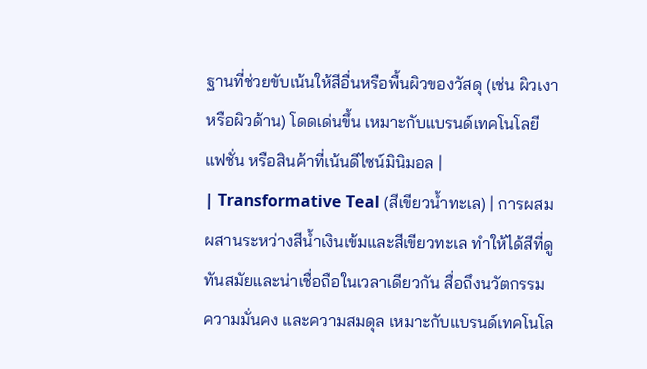ฐานที่ช่วยขับเน้นให้สีอื่นหรือพื้นผิวของวัสดุ (เช่น ผิวเงาหรือผิวด้าน) โดดเด่นขึ้น เหมาะกับแบรนด์เทคโนโลยี แฟชั่น หรือสินค้าที่เน้นดีไซน์มินิมอล |
| Transformative Teal (สีเขียวน้ำทะเล) | การผสมผสานระหว่างสีน้ำเงินเข้มและสีเขียวทะเล ทำให้ได้สีที่ดูทันสมัยและน่าเชื่อถือในเวลาเดียวกัน สื่อถึงนวัตกรรม ความมั่นคง และความสมดุล เหมาะกับแบรนด์เทคโนโล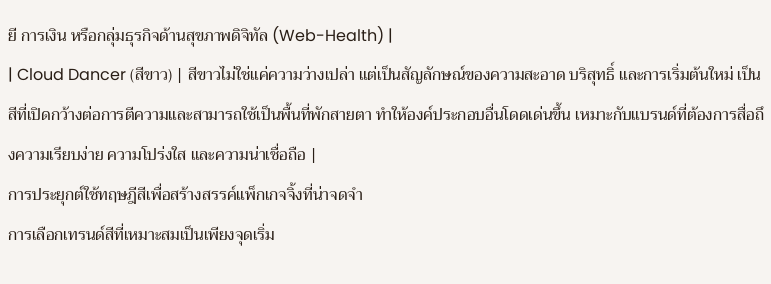ยี การเงิน หรือกลุ่มธุรกิจด้านสุขภาพดิจิทัล (Web-Health) |
| Cloud Dancer (สีขาว) | สีขาวไม่ใช่แค่ความว่างเปล่า แต่เป็นสัญลักษณ์ของความสะอาด บริสุทธิ์ และการเริ่มต้นใหม่ เป็นสีที่เปิดกว้างต่อการตีความและสามารถใช้เป็นพื้นที่พักสายตา ทำให้องค์ประกอบอื่นโดดเด่นขึ้น เหมาะกับแบรนด์ที่ต้องการสื่อถึงความเรียบง่าย ความโปร่งใส และความน่าเชื่อถือ |
การประยุกต์ใช้ทฤษฎีสีเพื่อสร้างสรรค์แพ็กเกจจิ้งที่น่าจดจำ
การเลือกเทรนด์สีที่เหมาะสมเป็นเพียงจุดเริ่ม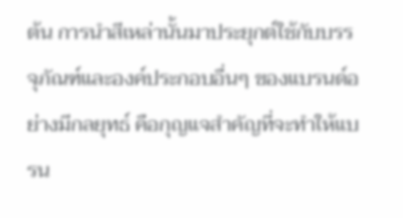ต้น การนำสีเหล่านั้นมาประยุกต์ใช้กับบรรจุภัณฑ์และองค์ประกอบอื่นๆ ของแบรนด์อย่างมีกลยุทธ์ คือกุญแจสำคัญที่จะทำให้แบรน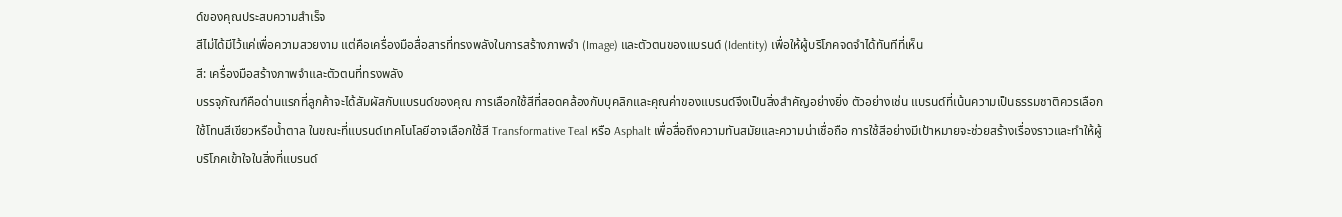ด์ของคุณประสบความสำเร็จ
สีไม่ได้มีไว้แค่เพื่อความสวยงาม แต่คือเครื่องมือสื่อสารที่ทรงพลังในการสร้างภาพจำ (Image) และตัวตนของแบรนด์ (Identity) เพื่อให้ผู้บริโภคจดจำได้ทันทีที่เห็น
สี: เครื่องมือสร้างภาพจำและตัวตนที่ทรงพลัง
บรรจุภัณฑ์คือด่านแรกที่ลูกค้าจะได้สัมผัสกับแบรนด์ของคุณ การเลือกใช้สีที่สอดคล้องกับบุคลิกและคุณค่าของแบรนด์จึงเป็นสิ่งสำคัญอย่างยิ่ง ตัวอย่างเช่น แบรนด์ที่เน้นความเป็นธรรมชาติควรเลือกใช้โทนสีเขียวหรือน้ำตาล ในขณะที่แบรนด์เทคโนโลยีอาจเลือกใช้สี Transformative Teal หรือ Asphalt เพื่อสื่อถึงความทันสมัยและความน่าเชื่อถือ การใช้สีอย่างมีเป้าหมายจะช่วยสร้างเรื่องราวและทำให้ผู้บริโภคเข้าใจในสิ่งที่แบรนด์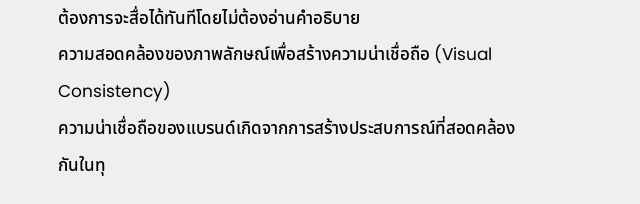ต้องการจะสื่อได้ทันทีโดยไม่ต้องอ่านคำอธิบาย
ความสอดคล้องของภาพลักษณ์เพื่อสร้างความน่าเชื่อถือ (Visual Consistency)
ความน่าเชื่อถือของแบรนด์เกิดจากการสร้างประสบการณ์ที่สอดคล้องกันในทุ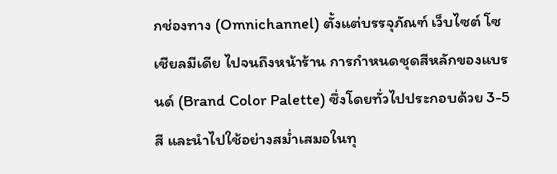กช่องทาง (Omnichannel) ตั้งแต่บรรจุภัณฑ์ เว็บไซต์ โซเชียลมีเดีย ไปจนถึงหน้าร้าน การกำหนดชุดสีหลักของแบรนด์ (Brand Color Palette) ซึ่งโดยทั่วไปประกอบด้วย 3-5 สี และนำไปใช้อย่างสม่ำเสมอในทุ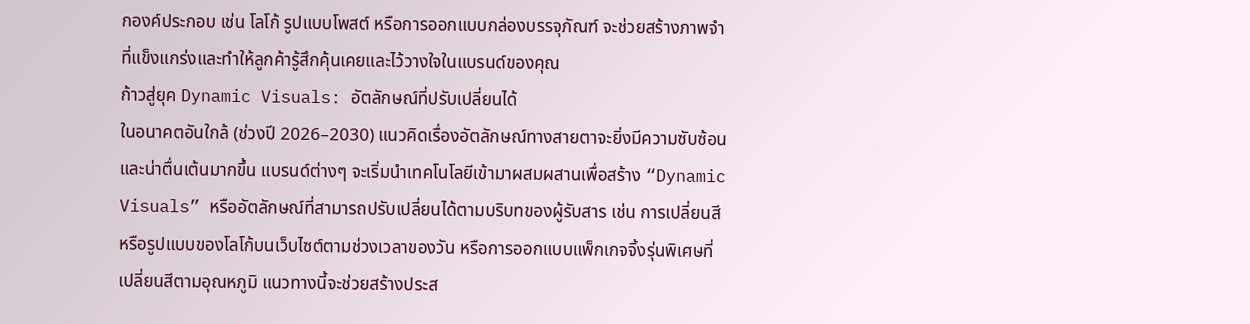กองค์ประกอบ เช่น โลโก้ รูปแบบโพสต์ หรือการออกแบบกล่องบรรจุภัณฑ์ จะช่วยสร้างภาพจำที่แข็งแกร่งและทำให้ลูกค้ารู้สึกคุ้นเคยและไว้วางใจในแบรนด์ของคุณ
ก้าวสู่ยุค Dynamic Visuals: อัตลักษณ์ที่ปรับเปลี่ยนได้
ในอนาคตอันใกล้ (ช่วงปี 2026–2030) แนวคิดเรื่องอัตลักษณ์ทางสายตาจะยิ่งมีความซับซ้อนและน่าตื่นเต้นมากขึ้น แบรนด์ต่างๆ จะเริ่มนำเทคโนโลยีเข้ามาผสมผสานเพื่อสร้าง “Dynamic Visuals” หรืออัตลักษณ์ที่สามารถปรับเปลี่ยนได้ตามบริบทของผู้รับสาร เช่น การเปลี่ยนสีหรือรูปแบบของโลโก้บนเว็บไซต์ตามช่วงเวลาของวัน หรือการออกแบบแพ็กเกจจิ้งรุ่นพิเศษที่เปลี่ยนสีตามอุณหภูมิ แนวทางนี้จะช่วยสร้างประส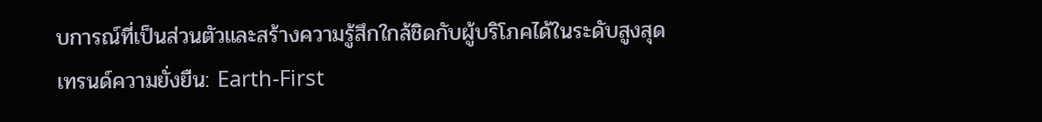บการณ์ที่เป็นส่วนตัวและสร้างความรู้สึกใกล้ชิดกับผู้บริโภคได้ในระดับสูงสุด
เทรนด์ความยั่งยืน: Earth-First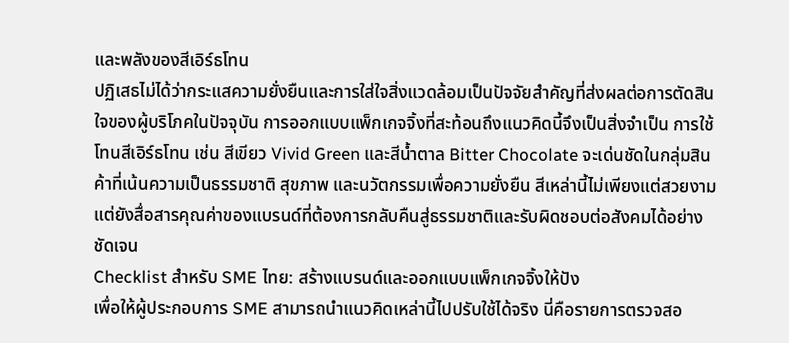และพลังของสีเอิร์ธโทน
ปฏิเสธไม่ได้ว่ากระแสความยั่งยืนและการใส่ใจสิ่งแวดล้อมเป็นปัจจัยสำคัญที่ส่งผลต่อการตัดสินใจของผู้บริโภคในปัจจุบัน การออกแบบแพ็กเกจจิ้งที่สะท้อนถึงแนวคิดนี้จึงเป็นสิ่งจำเป็น การใช้โทนสีเอิร์ธโทน เช่น สีเขียว Vivid Green และสีน้ำตาล Bitter Chocolate จะเด่นชัดในกลุ่มสินค้าที่เน้นความเป็นธรรมชาติ สุขภาพ และนวัตกรรมเพื่อความยั่งยืน สีเหล่านี้ไม่เพียงแต่สวยงาม แต่ยังสื่อสารคุณค่าของแบรนด์ที่ต้องการกลับคืนสู่ธรรมชาติและรับผิดชอบต่อสังคมได้อย่างชัดเจน
Checklist สำหรับ SME ไทย: สร้างแบรนด์และออกแบบแพ็กเกจจิ้งให้ปัง
เพื่อให้ผู้ประกอบการ SME สามารถนำแนวคิดเหล่านี้ไปปรับใช้ได้จริง นี่คือรายการตรวจสอ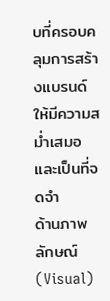บที่ครอบคลุมการสร้างแบรนด์ให้มีความสม่ำเสมอและเป็นที่จดจำ
ด้านภาพลักษณ์ (Visual)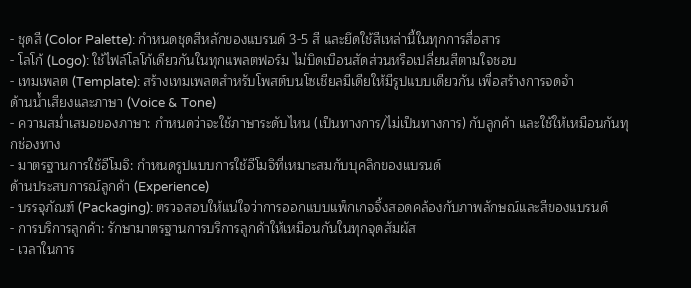- ชุดสี (Color Palette): กำหนดชุดสีหลักของแบรนด์ 3-5 สี และยึดใช้สีเหล่านี้ในทุกการสื่อสาร
- โลโก้ (Logo): ใช้ไฟล์โลโก้เดียวกันในทุกแพลตฟอร์ม ไม่บิดเบือนสัดส่วนหรือเปลี่ยนสีตามใจชอบ
- เทมเพลต (Template): สร้างเทมเพลตสำหรับโพสต์บนโซเชียลมีเดียให้มีรูปแบบเดียวกัน เพื่อสร้างการจดจำ
ด้านน้ำเสียงและภาษา (Voice & Tone)
- ความสม่ำเสมอของภาษา: กำหนดว่าจะใช้ภาษาระดับไหน (เป็นทางการ/ไม่เป็นทางการ) กับลูกค้า และใช้ให้เหมือนกันทุกช่องทาง
- มาตรฐานการใช้อีโมจิ: กำหนดรูปแบบการใช้อีโมจิที่เหมาะสมกับบุคลิกของแบรนด์
ด้านประสบการณ์ลูกค้า (Experience)
- บรรจุภัณฑ์ (Packaging): ตรวจสอบให้แน่ใจว่าการออกแบบแพ็กเกจจิ้งสอดคล้องกับภาพลักษณ์และสีของแบรนด์
- การบริการลูกค้า: รักษามาตรฐานการบริการลูกค้าให้เหมือนกันในทุกจุดสัมผัส
- เวลาในการ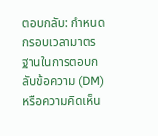ตอบกลับ: กำหนดกรอบเวลามาตรฐานในการตอบกลับข้อความ (DM) หรือความคิดเห็น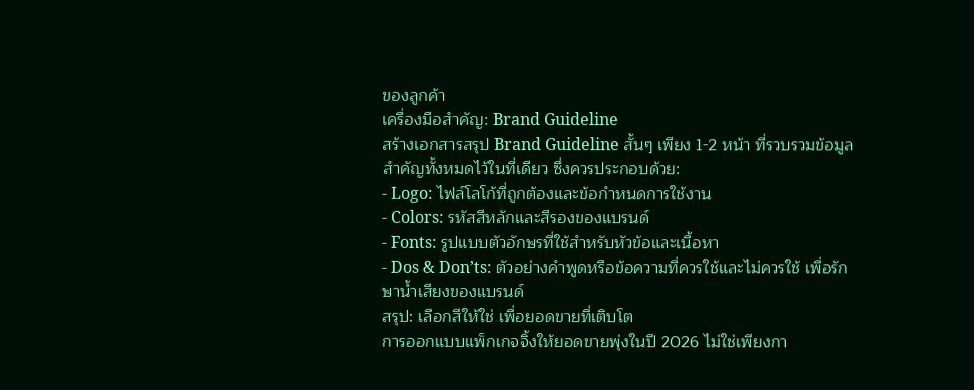ของลูกค้า
เครื่องมือสำคัญ: Brand Guideline
สร้างเอกสารสรุป Brand Guideline สั้นๆ เพียง 1-2 หน้า ที่รวบรวมข้อมูลสำคัญทั้งหมดไว้ในที่เดียว ซึ่งควรประกอบด้วย:
- Logo: ไฟล์โลโก้ที่ถูกต้องและข้อกำหนดการใช้งาน
- Colors: รหัสสีหลักและสีรองของแบรนด์
- Fonts: รูปแบบตัวอักษรที่ใช้สำหรับหัวข้อและเนื้อหา
- Dos & Don’ts: ตัวอย่างคำพูดหรือข้อความที่ควรใช้และไม่ควรใช้ เพื่อรักษาน้ำเสียงของแบรนด์
สรุป: เลือกสีให้ใช่ เพื่อยอดขายที่เติบโต
การออกแบบแพ็กเกจจิ้งให้ยอดขายพุ่งในปี 2026 ไม่ใช่เพียงกา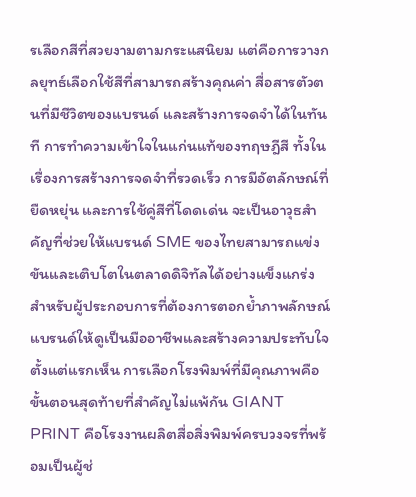รเลือกสีที่สวยงามตามกระแสนิยม แต่คือการวางกลยุทธ์เลือกใช้สีที่สามารถสร้างคุณค่า สื่อสารตัวตนที่มีชีวิตของแบรนด์ และสร้างการจดจำได้ในทันที การทำความเข้าใจในแก่นแท้ของทฤษฎีสี ทั้งในเรื่องการสร้างการจดจำที่รวดเร็ว การมีอัตลักษณ์ที่ยืดหยุ่น และการใช้คู่สีที่โดดเด่น จะเป็นอาวุธสำคัญที่ช่วยให้แบรนด์ SME ของไทยสามารถแข่งขันและเติบโตในตลาดดิจิทัลได้อย่างแข็งแกร่ง
สำหรับผู้ประกอบการที่ต้องการตอกย้ำภาพลักษณ์แบรนด์ให้ดูเป็นมืออาชีพและสร้างความประทับใจตั้งแต่แรกเห็น การเลือกโรงพิมพ์ที่มีคุณภาพคือขั้นตอนสุดท้ายที่สำคัญไม่แพ้กัน GIANT PRINT คือโรงงานผลิตสื่อสิ่งพิมพ์ครบวงจรที่พร้อมเป็นผู้ช่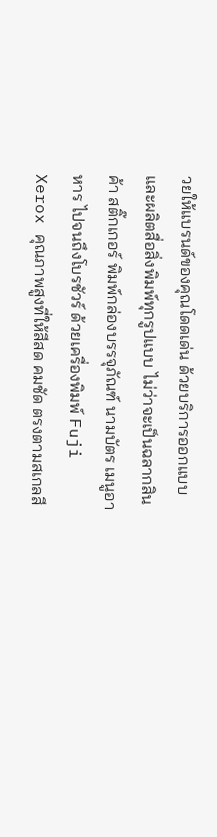วยให้แบรนด์ของคุณโดดเด่น ด้วยบริการออกแบบและผลิตสื่อสิ่งพิมพ์ทุกรูปแบบ ไม่ว่าจะเป็นฉลากสินค้า สติ๊กเกอร์ พิมพ์กล่องบรรจุภัณฑ์ นามบัตร เมนูอาหาร ไปจนถึงโบรชัวร์ ด้วยเครื่องพิมพ์ Fuji Xerox คุณภาพสูงที่ให้สีสด คมชัด ตรงตามสเกลสี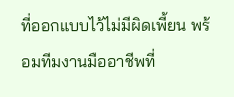ที่ออกแบบไว้ไม่มีผิดเพี้ยน พร้อมทีมงานมืออาชีพที่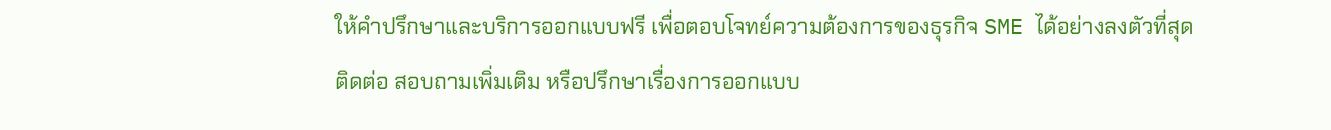ให้คำปรึกษาและบริการออกแบบฟรี เพื่อตอบโจทย์ความต้องการของธุรกิจ SME ได้อย่างลงตัวที่สุด
ติดต่อ สอบถามเพิ่มเติม หรือปรึกษาเรื่องการออกแบบ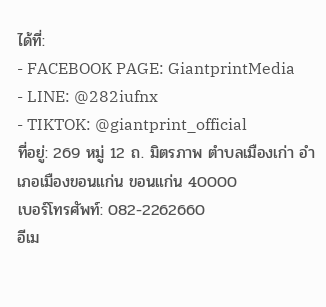ได้ที่:
- FACEBOOK PAGE: GiantprintMedia
- LINE: @282iufnx
- TIKTOK: @giantprint_official
ที่อยู่: 269 หมู่ 12 ถ. มิตรภาพ ตำบลเมืองเก่า อำเภอเมืองขอนแก่น ขอนแก่น 40000
เบอร์โทรศัพท์: 082-2262660
อีเม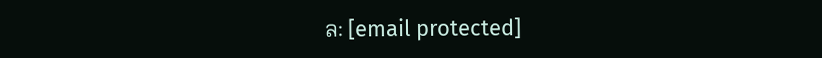ล: [email protected]